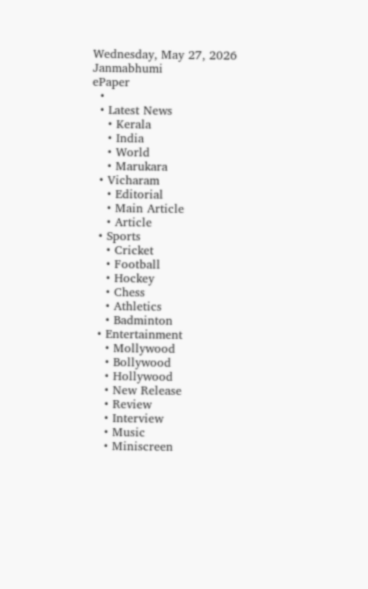Wednesday, May 27, 2026
Janmabhumi
ePaper
  •
  • Latest News
    • Kerala
    • India
    • World
    • Marukara
  • Vicharam
    • Editorial
    • Main Article
    • Article
  • Sports
    • Cricket
    • Football
    • Hockey
    • Chess
    • Athletics
    • Badminton
  • Entertainment
    • Mollywood
    • Bollywood
    • Hollywood
    • New Release
    • Review
    • Interview
    • Music
    • Miniscreen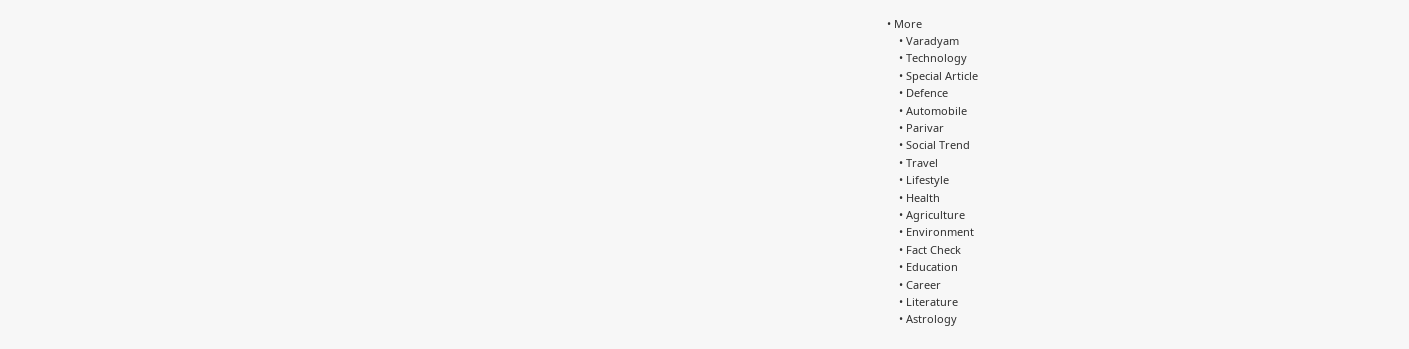• More
    • Varadyam
    • Technology
    • Special Article
    • Defence
    • Automobile
    • Parivar
    • Social Trend
    • Travel
    • Lifestyle
    • Health
    • Agriculture
    • Environment
    • Fact Check
    • Education
    • Career
    • Literature
    • Astrology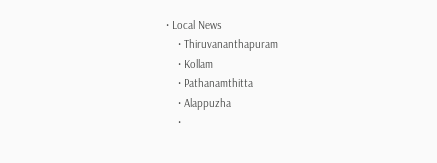• Local News
    • Thiruvananthapuram
    • Kollam
    • Pathanamthitta
    • Alappuzha
    •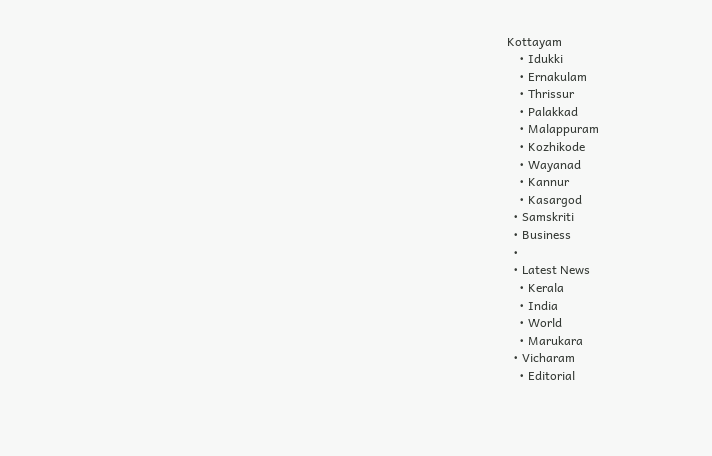Kottayam
    • Idukki
    • Ernakulam
    • Thrissur
    • Palakkad
    • Malappuram
    • Kozhikode
    • Wayanad
    • Kannur
    • Kasargod
  • Samskriti
  • Business
  •
  • Latest News
    • Kerala
    • India
    • World
    • Marukara
  • Vicharam
    • Editorial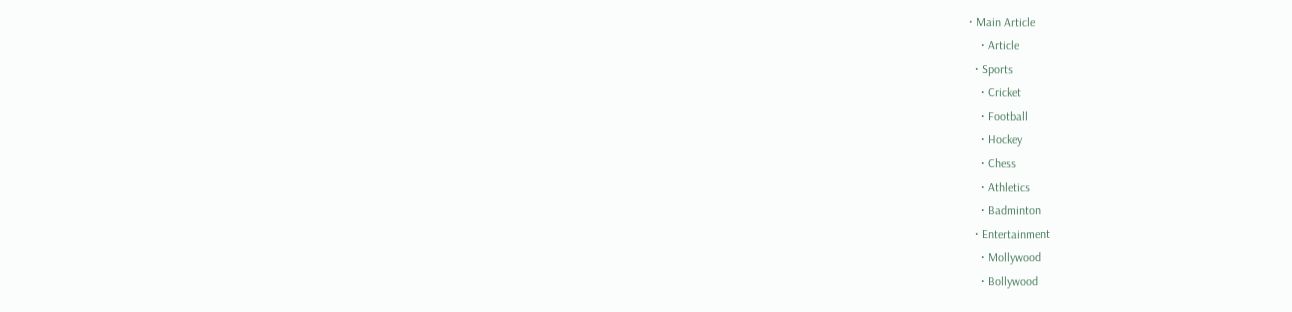• Main Article
    • Article
  • Sports
    • Cricket
    • Football
    • Hockey
    • Chess
    • Athletics
    • Badminton
  • Entertainment
    • Mollywood
    • Bollywood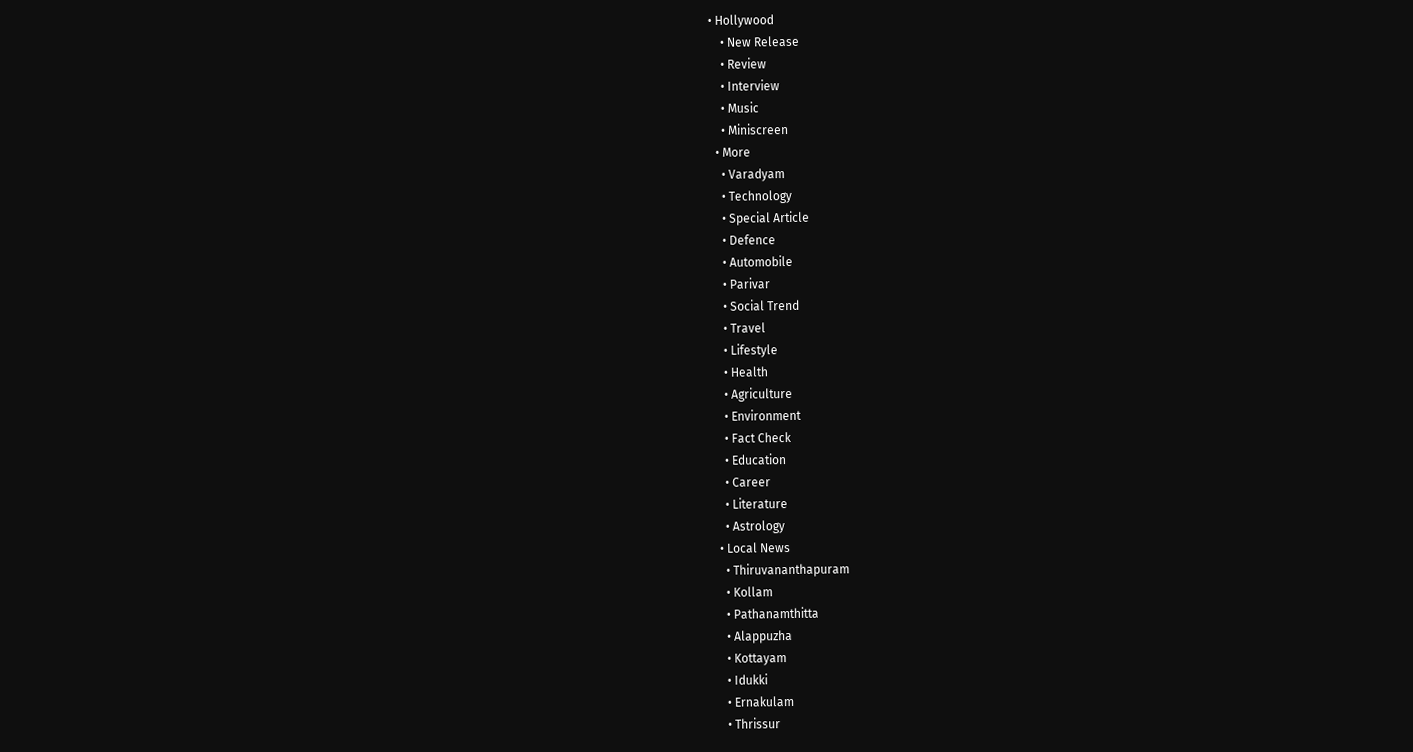• Hollywood
    • New Release
    • Review
    • Interview
    • Music
    • Miniscreen
  • More
    • Varadyam
    • Technology
    • Special Article
    • Defence
    • Automobile
    • Parivar
    • Social Trend
    • Travel
    • Lifestyle
    • Health
    • Agriculture
    • Environment
    • Fact Check
    • Education
    • Career
    • Literature
    • Astrology
  • Local News
    • Thiruvananthapuram
    • Kollam
    • Pathanamthitta
    • Alappuzha
    • Kottayam
    • Idukki
    • Ernakulam
    • Thrissur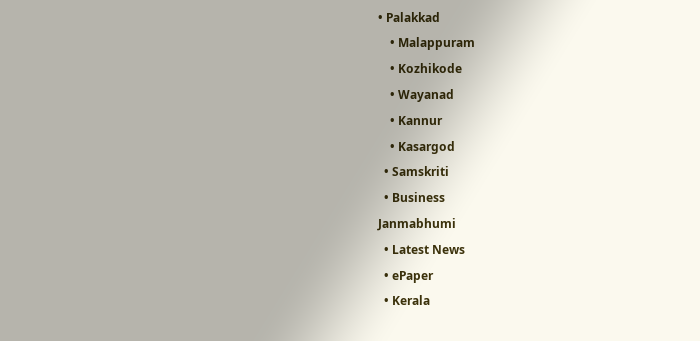• Palakkad
    • Malappuram
    • Kozhikode
    • Wayanad
    • Kannur
    • Kasargod
  • Samskriti
  • Business
Janmabhumi
  • Latest News
  • ePaper
  • Kerala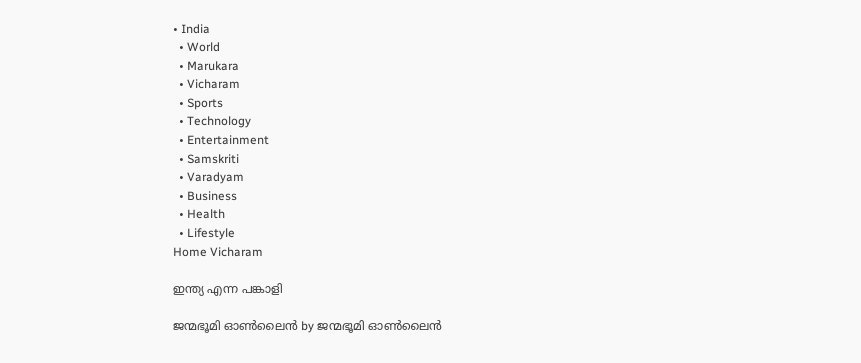• India
  • World
  • Marukara
  • Vicharam
  • Sports
  • Technology
  • Entertainment
  • Samskriti
  • Varadyam
  • Business
  • Health
  • Lifestyle
Home Vicharam

ഇന്ത്യ എന്ന പങ്കാളി

ജന്മഭൂമി ഓണ്‍ലൈന്‍ by ജന്മഭൂമി ഓണ്‍ലൈന്‍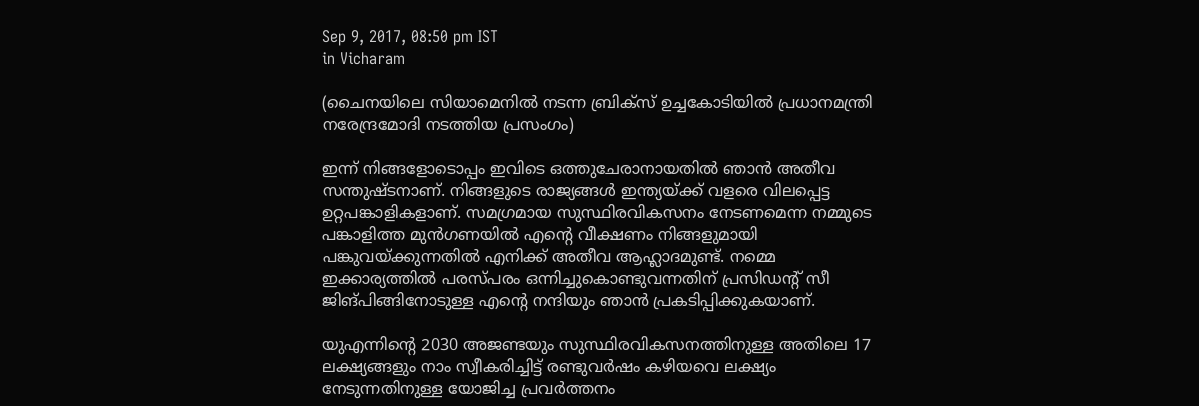Sep 9, 2017, 08:50 pm IST
in Vicharam

(ചൈനയിലെ സിയാമെനില്‍ നടന്ന ബ്രിക്‌സ് ഉച്ചകോടിയില്‍ പ്രധാനമന്ത്രി നരേന്ദ്രമോദി നടത്തിയ പ്രസംഗം)

ഇന്ന് നിങ്ങളോടൊപ്പം ഇവിടെ ഒത്തുചേരാനായതില്‍ ഞാന്‍ അതീവ സന്തുഷ്ടനാണ്. നിങ്ങളുടെ രാജ്യങ്ങള്‍ ഇന്ത്യയ്‌ക്ക് വളരെ വിലപ്പെട്ട ഉറ്റപങ്കാളികളാണ്. സമഗ്രമായ സുസ്ഥിരവികസനം നേടണമെന്ന നമ്മുടെ പങ്കാളിത്ത മുന്‍ഗണയില്‍ എന്റെ വീക്ഷണം നിങ്ങളുമായി പങ്കുവയ്‌ക്കുന്നതില്‍ എനിക്ക് അതീവ ആഹ്ലാദമുണ്ട്. നമ്മെ ഇക്കാര്യത്തില്‍ പരസ്പരം ഒന്നിച്ചുകൊണ്ടുവന്നതിന് പ്രസിഡന്റ് സീ ജിങ്പിങ്ങിനോടുള്ള എന്റെ നന്ദിയും ഞാന്‍ പ്രകടിപ്പിക്കുകയാണ്.

യുഎന്നിന്റെ 2030 അജണ്ടയും സുസ്ഥിരവികസനത്തിനുള്ള അതിലെ 17 ലക്ഷ്യങ്ങളും നാം സ്വീകരിച്ചിട്ട് രണ്ടുവര്‍ഷം കഴിയവെ ലക്ഷ്യം നേടുന്നതിനുള്ള യോജിച്ച പ്രവര്‍ത്തനം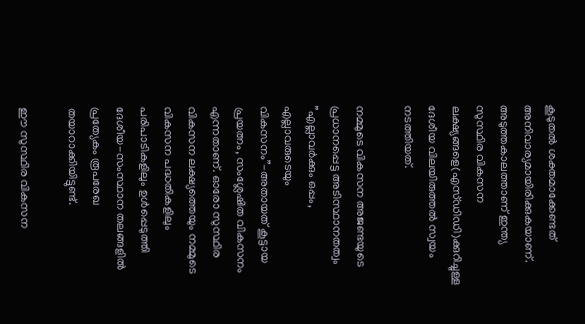കൂടുതല്‍ ശക്തമാക്കേണ്ടത് അനിവാര്യമായിരിക്കുകയാണ്. അടുത്തകാലത്താണ് ഇന്ത്യ സുസ്ഥിര വികസന ലക്ഷ്യങ്ങളെ(എസ്ഡിഡി)ക്കുറിച്ചുള്ള ദേശീയ വിലയിരുത്തല്‍ സ്വയം നടത്തിയത്.

നമ്മുടെ വികസന അജണ്ടയുടെ പ്രധാനപ്പെട്ട അടിസ്ഥാനതത്വം ”എല്ലാവര്‍ക്കും ഒപ്പം, എല്ലാവരുടെയും വികസനം”-അതായത് കൂട്ടായ പ്രയത്നം, സംശ്ലേഷിത വികസനം എന്നതാണ്. ഓരോ സുസ്ഥിര വികസന ലക്ഷ്യത്തെയും നമ്മുടെ വികസന പദ്ധതികളിലും പരിപാടികളിലും ഉള്‍പ്പെടുത്തി ദേശീയ-സംസ്ഥാന തലങ്ങളില്‍ പ്രത്യേകം രൂപരേഖ തയാറാക്കിയിട്ടുണ്ട്.

ഈ സുസ്ഥിര വികസന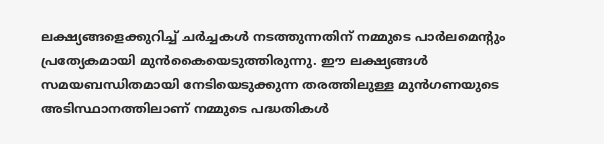ലക്ഷ്യങ്ങളെക്കുറിച്ച് ചര്‍ച്ചകള്‍ നടത്തുന്നതിന് നമ്മുടെ പാര്‍ലമെന്റും പ്രത്യേകമായി മുന്‍കൈയെടുത്തിരുന്നു. ഈ ലക്ഷ്യങ്ങള്‍ സമയബന്ധിതമായി നേടിയെടുക്കുന്ന തരത്തിലുള്ള മുന്‍ഗണയുടെ അടിസ്ഥാനത്തിലാണ് നമ്മുടെ പദ്ധതികള്‍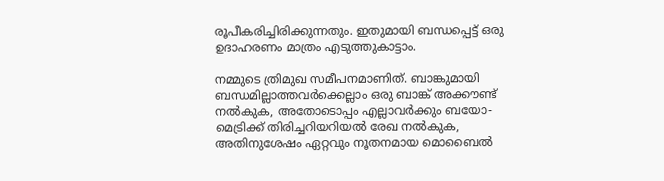രൂപീകരിച്ചിരിക്കുന്നതും. ഇതുമായി ബന്ധപ്പെട്ട് ഒരു ഉദാഹരണം മാത്രം എടുത്തുകാട്ടാം.

നമ്മുടെ ത്രിമുഖ സമീപനമാണിത്. ബാങ്കുമായി ബന്ധമില്ലാത്തവര്‍ക്കെല്ലാം ഒരു ബാങ്ക് അക്കൗണ്ട് നല്‍കുക, അതോടൊപ്പം എല്ലാവര്‍ക്കും ബയോ-മെട്രിക്ക് തിരിച്ചറിയറിയല്‍ രേഖ നല്‍കുക, അതിനുശേഷം ഏറ്റവും നൂതനമായ മൊബൈല്‍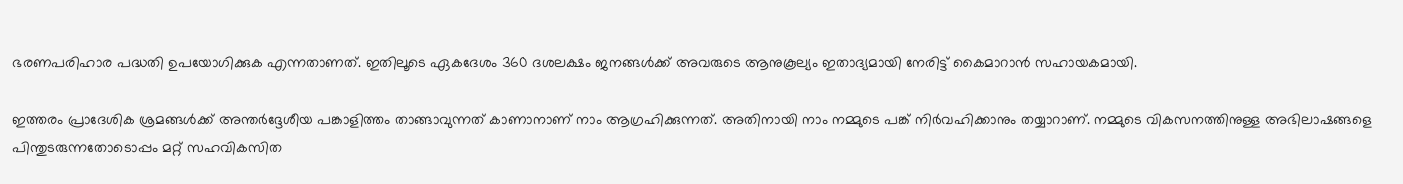ഭരണപരിഹാര പദ്ധതി ഉപയോഗിക്കുക എന്നതാണത്. ഇതിലൂടെ ഏകദേശം 360 ദശലക്ഷം ജനങ്ങള്‍ക്ക് അവരുടെ ആനുകൂല്യം ഇതാദ്യമായി നേരിട്ട് കൈമാറാന്‍ സഹായകമായി.

ഇത്തരം പ്രാദേശിക ശ്രമങ്ങള്‍ക്ക് അന്തര്‍ദ്ദേശീയ പങ്കാളിത്തം താങ്ങാവുന്നത് കാണാനാണ് നാം ആഗ്രഹിക്കുന്നത്. അതിനായി നാം നമ്മുടെ പങ്ക് നിര്‍വഹിക്കാനും തയ്യാറാണ്. നമ്മുടെ വികസനത്തിനുള്ള അഭിലാഷങ്ങളെ പിന്തുടരുന്നതോടൊപ്പം മറ്റ് സഹവികസിത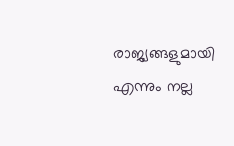രാജ്യങ്ങളുമായി എന്നും നല്ല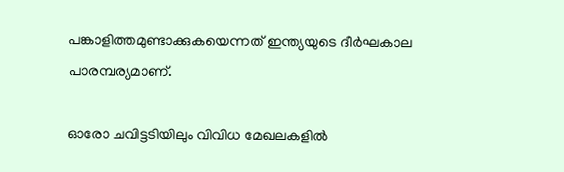പങ്കാളിത്തമുണ്ടാക്കുകയെന്നത് ഇന്ത്യയുടെ ദീര്‍ഘകാല പാരമ്പര്യമാണ്.

ഓരോ ചവിട്ടടിയിലും വിവിധ മേഖലകളില്‍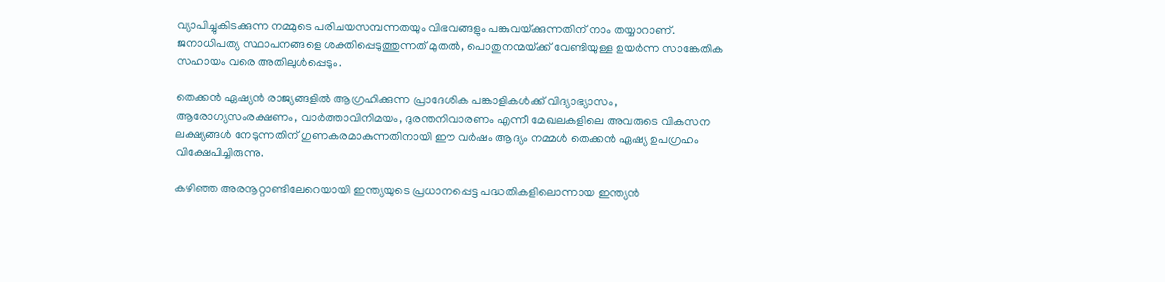വ്യാപിച്ചുകിടക്കുന്ന നമ്മുടെ പരിചയസമ്പന്നതയും വിഭവങ്ങളും പങ്കുവയ്‌ക്കുന്നതിന് നാം തയ്യാറാണ്. ജനാധിപത്യ സ്ഥാപനങ്ങളെ ശക്തിപ്പെടുത്തുന്നത് മുതല്‍, പൊതുനന്മയ്‌ക്ക് വേണ്ടിയുള്ള ഉയര്‍ന്ന സാങ്കേതിക സഹായം വരെ അതിലുള്‍പ്പെടും.

തെക്കന്‍ ഏഷ്യന്‍ രാജ്യങ്ങളില്‍ ആഗ്രഹിക്കുന്ന പ്രാദേശിക പങ്കാളികള്‍ക്ക് വിദ്യാഭ്യാസം, ആരോഗ്യസംരക്ഷണം, വാര്‍ത്താവിനിമയം, ദുരന്തനിവാരണം എന്നീ മേഖലകളിലെ അവരുടെ വികസന ലക്ഷ്യങ്ങള്‍ നേടുന്നതിന് ഗുണകരമാകുന്നതിനായി ഈ വര്‍ഷം ആദ്യം നമ്മള്‍ തെക്കന്‍ ഏഷ്യ ഉപഗ്രഹം വിക്ഷേപിച്ചിരുന്നു.

കഴിഞ്ഞ അരനൂറ്റാണ്ടിലേറെയായി ഇന്ത്യയുടെ പ്രധാനപ്പെട്ട പദ്ധതികളിലൊന്നായ ഇന്ത്യന്‍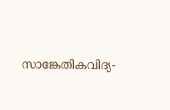സാങ്കേതികവിദ്യ-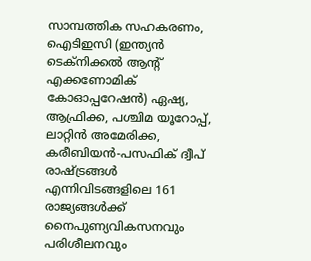സാമ്പത്തിക സഹകരണം, ഐടിഇസി (ഇന്ത്യന്‍ ടെക്നിക്കല്‍ ആന്റ് എക്കണോമിക് കോഓപ്പറേഷന്‍) ഏഷ്യ, ആഫ്രിക്ക, പശ്ചിമ യൂറോപ്പ്, ലാറ്റിന്‍ അമേരിക്ക, കരീബിയന്‍-പസഫിക് ദ്വീപ് രാഷ്‌ട്രങ്ങള്‍ എന്നിവിടങ്ങളിലെ 161 രാജ്യങ്ങള്‍ക്ക് നൈപുണ്യവികസനവും പരിശീലനവും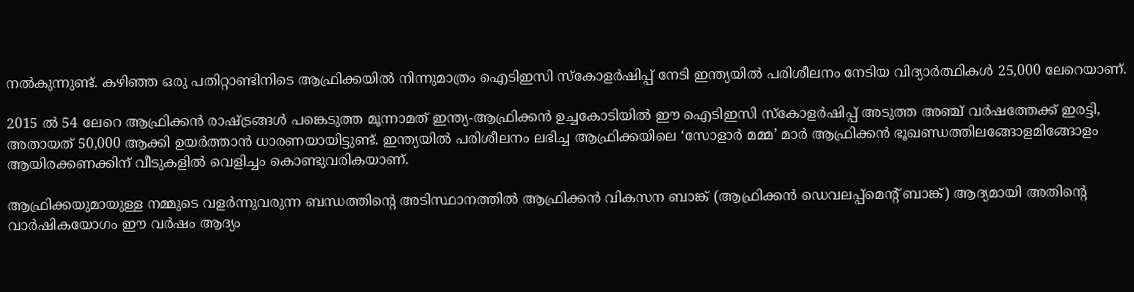നല്‍കുന്നുണ്ട്. കഴിഞ്ഞ ഒരു പതിറ്റാണ്ടിനിടെ ആഫ്രിക്കയില്‍ നിന്നുമാത്രം ഐടിഇസി സ്‌കോളര്‍ഷിപ്പ് നേടി ഇന്ത്യയില്‍ പരിശീലനം നേടിയ വിദ്യാര്‍ത്ഥികള്‍ 25,000 ലേറെയാണ്.

2015 ല്‍ 54 ലേറെ ആഫ്രിക്കന്‍ രാഷ്‌ട്രങ്ങള്‍ പങ്കെടുത്ത മൂന്നാമത് ഇന്ത്യ-ആഫ്രിക്കന്‍ ഉച്ചകോടിയില്‍ ഈ ഐടിഇസി സ്‌കോളര്‍ഷിപ്പ് അടുത്ത അഞ്ച് വര്‍ഷത്തേക്ക് ഇരട്ടി, അതായത് 50,000 ആക്കി ഉയര്‍ത്താന്‍ ധാരണയായിട്ടുണ്ട്. ഇന്ത്യയില്‍ പരിശീലനം ലഭിച്ച ആഫ്രിക്കയിലെ ‘സോളാര്‍ മമ്മ’ മാര്‍ ആഫ്രിക്കന്‍ ഭൂഖണ്ഡത്തിലങ്ങോളമിങ്ങോളം ആയിരക്കണക്കിന് വീടുകളില്‍ വെളിച്ചം കൊണ്ടുവരികയാണ്.

ആഫ്രിക്കയുമായുള്ള നമ്മുടെ വളര്‍ന്നുവരുന്ന ബന്ധത്തിന്റെ അടിസ്ഥാനത്തില്‍ ആഫ്രിക്കന്‍ വികസന ബാങ്ക് (ആഫ്രിക്കന്‍ ഡെവലപ്പ്മെന്റ് ബാങ്ക്) ആദ്യമായി അതിന്റെ വാര്‍ഷികയോഗം ഈ വര്‍ഷം ആദ്യം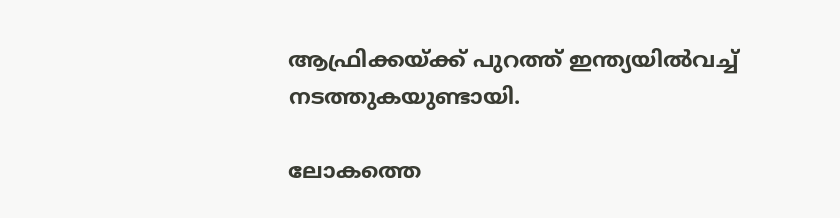ആഫ്രിക്കയ്‌ക്ക് പുറത്ത് ഇന്ത്യയില്‍വച്ച് നടത്തുകയുണ്ടായി.

ലോകത്തെ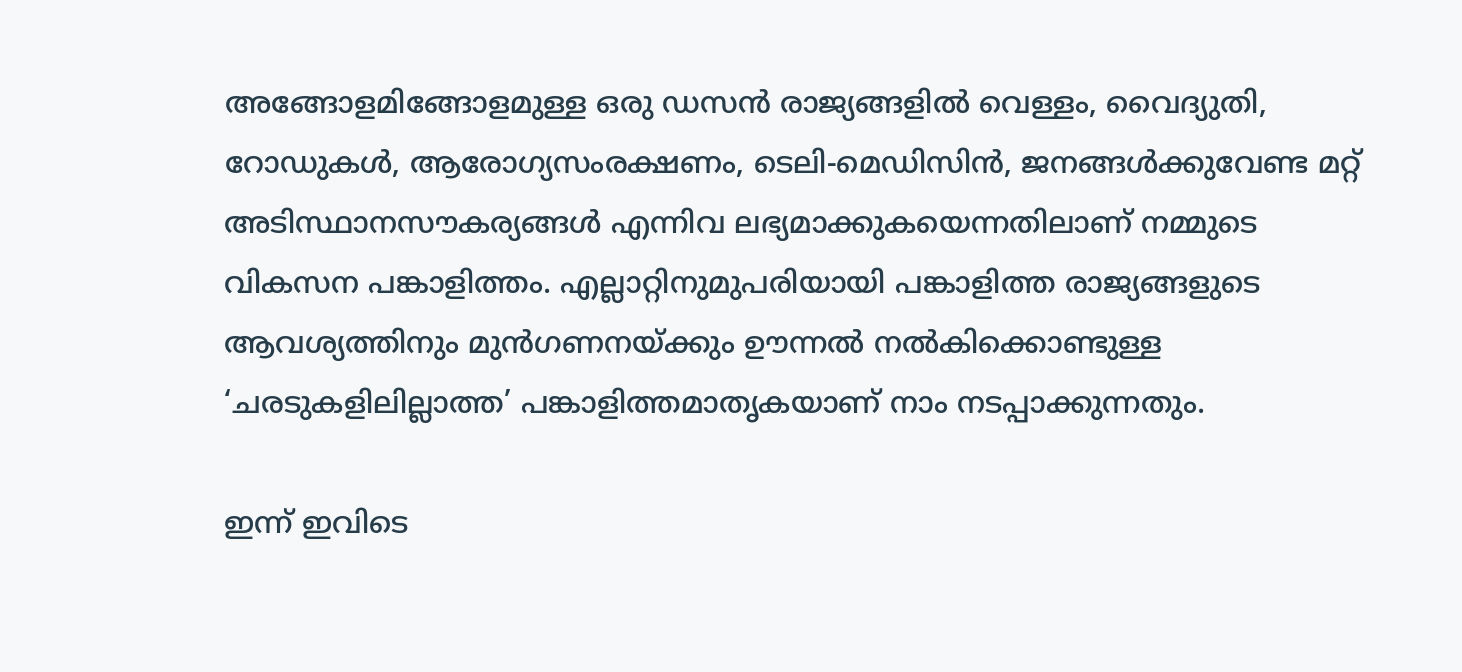അങ്ങോളമിങ്ങോളമുള്ള ഒരു ഡസന്‍ രാജ്യങ്ങളില്‍ വെള്ളം, വൈദ്യുതി, റോഡുകള്‍, ആരോഗ്യസംരക്ഷണം, ടെലി-മെഡിസിന്‍, ജനങ്ങള്‍ക്കുവേണ്ട മറ്റ് അടിസ്ഥാനസൗകര്യങ്ങള്‍ എന്നിവ ലഭ്യമാക്കുകയെന്നതിലാണ് നമ്മുടെ വികസന പങ്കാളിത്തം. എല്ലാറ്റിനുമുപരിയായി പങ്കാളിത്ത രാജ്യങ്ങളുടെ ആവശ്യത്തിനും മുന്‍ഗണനയ്‌ക്കും ഊന്നല്‍ നല്‍കിക്കൊണ്ടുള്ള ‘ചരടുകളിലില്ലാത്ത’ പങ്കാളിത്തമാതൃകയാണ് നാം നടപ്പാക്കുന്നതും.

ഇന്ന് ഇവിടെ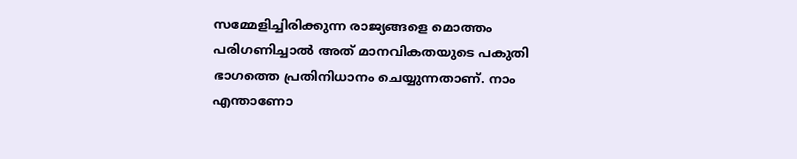സമ്മേളിച്ചിരിക്കുന്ന രാജ്യങ്ങളെ മൊത്തം പരിഗണിച്ചാല്‍ അത് മാനവികതയുടെ പകുതി ഭാഗത്തെ പ്രതിനിധാനം ചെയ്യുന്നതാണ്. നാം എന്താണോ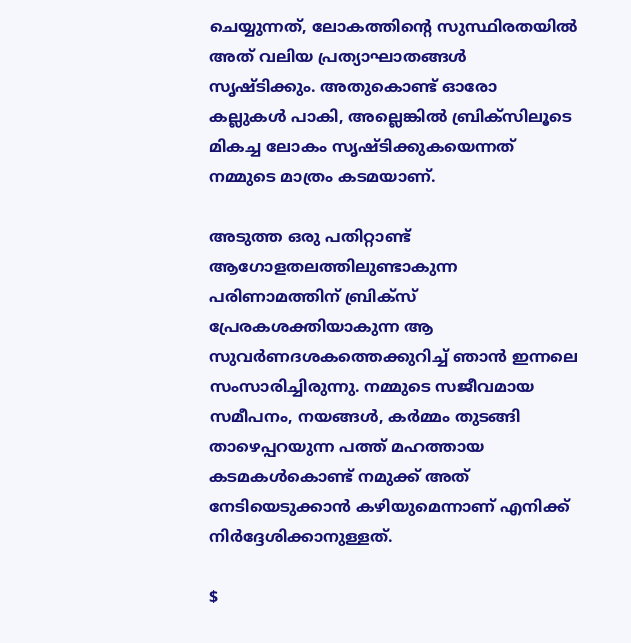ചെയ്യുന്നത്, ലോകത്തിന്റെ സുസ്ഥിരതയില്‍ അത് വലിയ പ്രത്യാഘാതങ്ങള്‍ സൃഷ്ടിക്കും. അതുകൊണ്ട് ഓരോ കല്ലുകള്‍ പാകി, അല്ലെങ്കില്‍ ബ്രിക്സിലൂടെ മികച്ച ലോകം സൃഷ്ടിക്കുകയെന്നത് നമ്മുടെ മാത്രം കടമയാണ്.

അടുത്ത ഒരു പതിറ്റാണ്ട് ആഗോളതലത്തിലുണ്ടാകുന്ന പരിണാമത്തിന് ബ്രിക്സ് പ്രേരകശക്തിയാകുന്ന ആ സുവര്‍ണദശകത്തെക്കുറിച്ച് ഞാന്‍ ഇന്നലെ സംസാരിച്ചിരുന്നു. നമ്മുടെ സജീവമായ സമീപനം, നയങ്ങള്‍, കര്‍മ്മം തുടങ്ങി താഴെപ്പറയുന്ന പത്ത് മഹത്തായ കടമകള്‍കൊണ്ട് നമുക്ക് അത് നേടിയെടുക്കാന്‍ കഴിയുമെന്നാണ് എനിക്ക് നിര്‍ദ്ദേശിക്കാനുള്ളത്.

$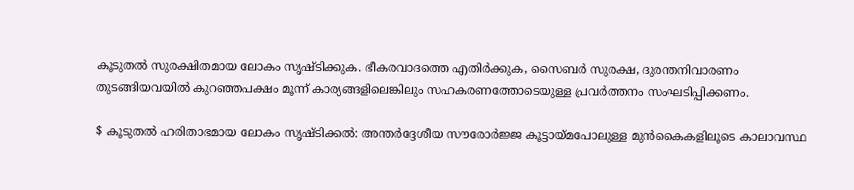കൂടുതല്‍ സുരക്ഷിതമായ ലോകം സൃഷ്ടിക്കുക. ഭീകരവാദത്തെ എതിര്‍ക്കുക, സൈബര്‍ സുരക്ഷ, ദുരന്തനിവാരണം തുടങ്ങിയവയില്‍ കുറഞ്ഞപക്ഷം മൂന്ന് കാര്യങ്ങളിലെങ്കിലും സഹകരണത്തോടെയുള്ള പ്രവര്‍ത്തനം സംഘടിപ്പിക്കണം.

$ കൂടുതല്‍ ഹരിതാഭമായ ലോകം സൃഷ്ടിക്കല്‍: അന്തര്‍ദ്ദേശീയ സൗരോര്‍ജ്ജ കൂട്ടായ്‌മപോലുള്ള മുന്‍കൈകളിലൂടെ കാലാവസ്ഥ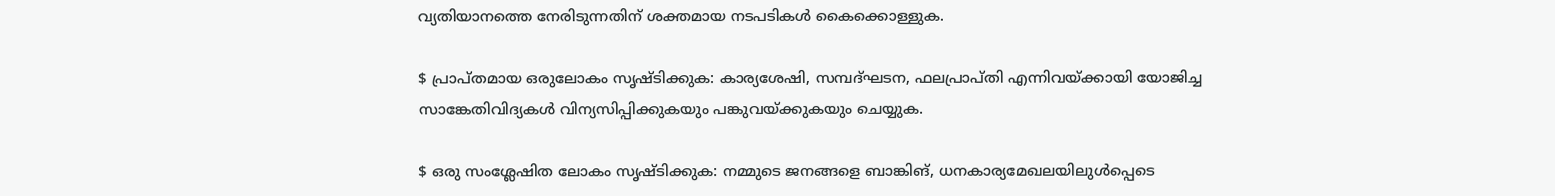വ്യതിയാനത്തെ നേരിടുന്നതിന് ശക്തമായ നടപടികള്‍ കൈക്കൊള്ളുക.

$ പ്രാപ്തമായ ഒരുലോകം സൃഷ്ടിക്കുക: കാര്യശേഷി, സമ്പദ്ഘടന, ഫലപ്രാപ്തി എന്നിവയ്‌ക്കായി യോജിച്ച സാങ്കേതിവിദ്യകള്‍ വിന്യസിപ്പിക്കുകയും പങ്കുവയ്‌ക്കുകയും ചെയ്യുക.

$ ഒരു സംശ്ലേഷിത ലോകം സൃഷ്ടിക്കുക: നമ്മുടെ ജനങ്ങളെ ബാങ്കിങ്, ധനകാര്യമേഖലയിലുള്‍പ്പെടെ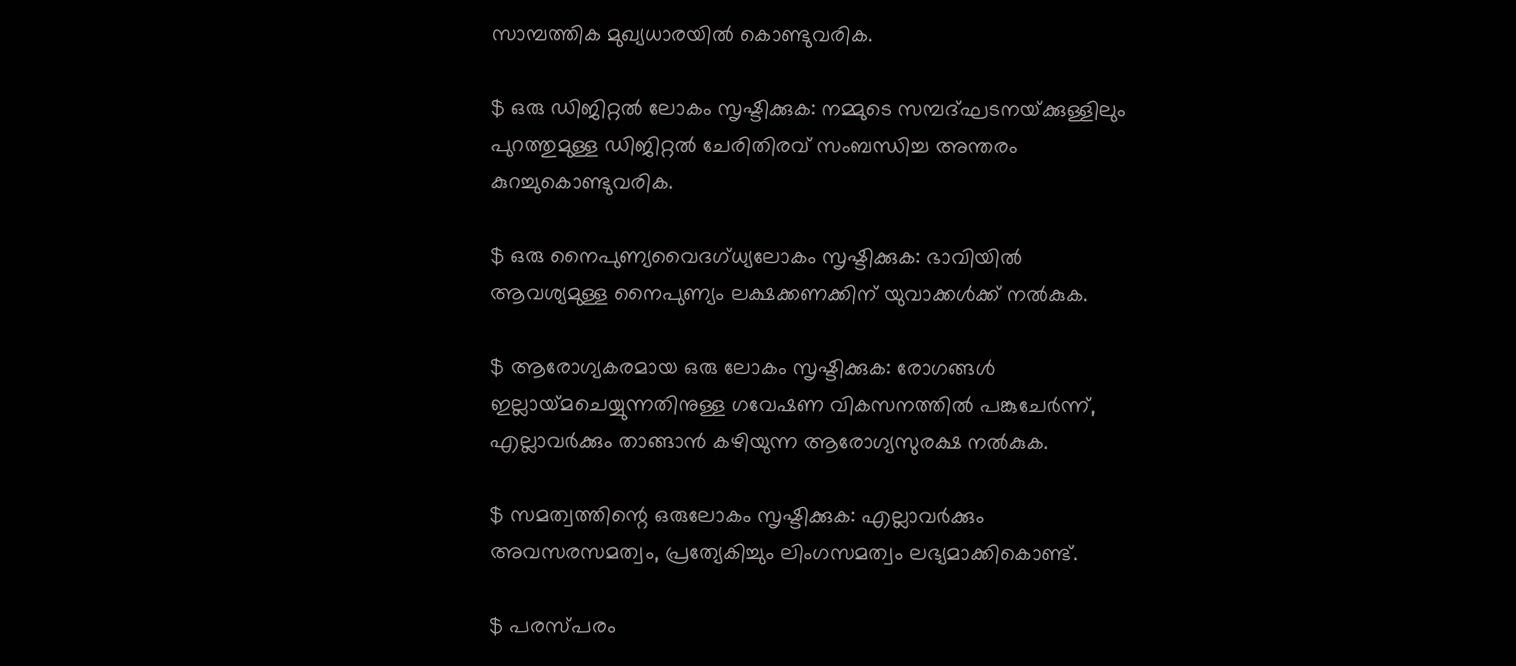സാമ്പത്തിക മുഖ്യധാരയില്‍ കൊണ്ടുവരിക.

$ ഒരു ഡിജിറ്റല്‍ ലോകം സൃഷ്ടിക്കുക: നമ്മുടെ സമ്പദ്ഘടനയ്‌ക്കുള്ളിലും പുറത്തുമുള്ള ഡിജിറ്റല്‍ ചേരിതിരവ് സംബന്ധിച്ച അന്തരം കുറച്ചുകൊണ്ടുവരിക.

$ ഒരു നൈപുണ്യവൈദഗ്ധ്യലോകം സൃഷ്ടിക്കുക: ഭാവിയില്‍ ആവശ്യമുള്ള നൈപുണ്യം ലക്ഷക്കണക്കിന് യുവാക്കള്‍ക്ക് നല്‍കുക.

$ ആരോഗ്യകരമായ ഒരു ലോകം സൃഷ്ടിക്കുക: രോഗങ്ങള്‍ ഇല്ലായ്‌മചെയ്യുന്നതിനുള്ള ഗവേഷണ വികസനത്തില്‍ പങ്കുചേര്‍ന്ന്, എല്ലാവര്‍ക്കും താങ്ങാന്‍ കഴിയുന്ന ആരോഗ്യസുരക്ഷ നല്‍കുക.

$ സമത്വത്തിന്റെ ഒരുലോകം സൃഷ്ടിക്കുക: എല്ലാവര്‍ക്കും അവസരസമത്വം, പ്രത്യേകിച്ചും ലിംഗസമത്വം ലഭ്യമാക്കികൊണ്ട്.

$ പരസ്പരം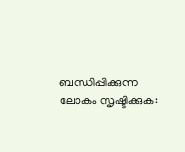ബന്ധിപ്പിക്കുന്ന ലോകം സൃഷ്ടിക്കുക: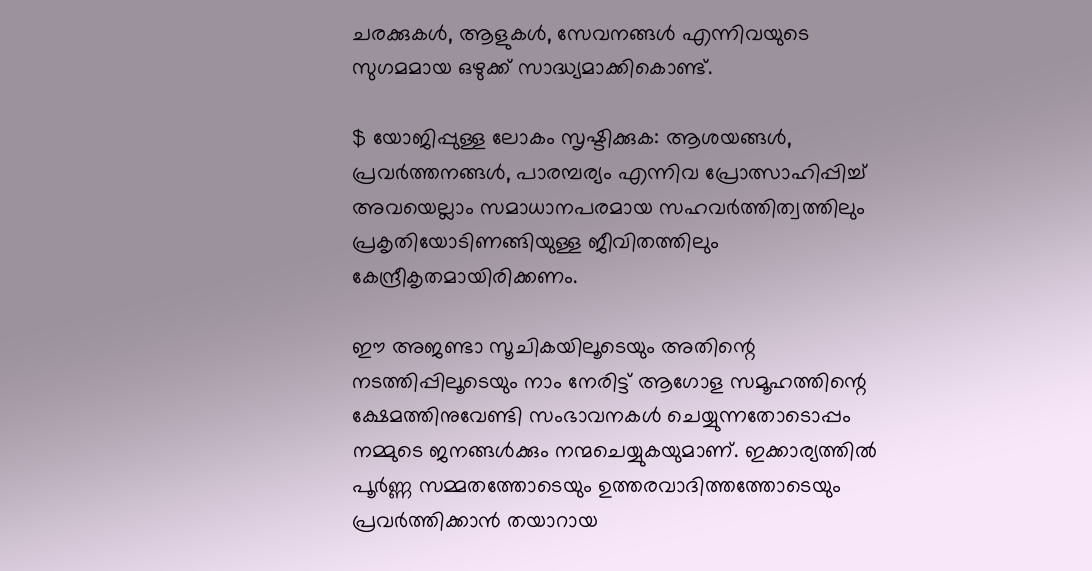ചരക്കുകള്‍, ആളുകള്‍, സേവനങ്ങള്‍ എന്നിവയുടെ സുഗമമായ ഒഴുക്ക് സാദ്ധ്യമാക്കികൊണ്ട്.

$ യോജിപ്പുള്ള ലോകം സൃഷ്ടിക്കുക: ആശയങ്ങള്‍, പ്രവര്‍ത്തനങ്ങള്‍, പാരമ്പര്യം എന്നിവ പ്രോത്സാഹിപ്പിച്ച് അവയെല്ലാം സമാധാനപരമായ സഹവര്‍ത്തിത്വത്തിലും പ്രകൃതിയോടിണങ്ങിയുള്ള ജീവിതത്തിലും കേന്ദ്രീകൃതമായിരിക്കണം.

ഈ അജണ്ടാ സൂചികയിലൂടെയും അതിന്റെ നടത്തിപ്പിലൂടെയും നാം നേരിട്ട് ആഗോള സമൂഹത്തിന്റെ ക്ഷേമത്തിനുവേണ്ടി സംഭാവനകള്‍ ചെയ്യുന്നതോടൊപ്പം നമ്മുടെ ജനങ്ങള്‍ക്കും നന്മചെയ്യുകയുമാണ്. ഇക്കാര്യത്തില്‍ പൂര്‍ണ്ണ സമ്മതത്തോടെയും ഉത്തരവാദിത്തത്തോടെയും പ്രവര്‍ത്തിക്കാന്‍ തയാറായ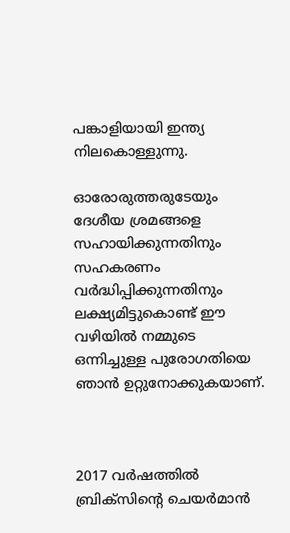പങ്കാളിയായി ഇന്ത്യ നിലകൊള്ളുന്നു.

ഓരോരുത്തരുടേയും ദേശീയ ശ്രമങ്ങളെ സഹായിക്കുന്നതിനും സഹകരണം വര്‍ദ്ധിപ്പിക്കുന്നതിനും ലക്ഷ്യമിട്ടുകൊണ്ട് ഈ വഴിയില്‍ നമ്മുടെ ഒന്നിച്ചുള്ള പുരോഗതിയെ ഞാന്‍ ഉറ്റുനോക്കുകയാണ്.



2017 വര്‍ഷത്തില്‍ ബ്രിക്സിന്റെ ചെയര്‍മാന്‍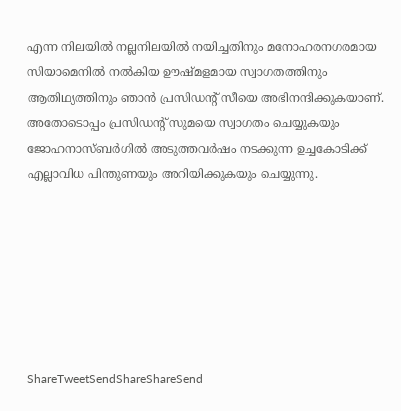എന്ന നിലയില്‍ നല്ലനിലയില്‍ നയിച്ചതിനും മനോഹരനഗരമായ സിയാമെനില്‍ നല്‍കിയ ഊഷ്മളമായ സ്വാഗതത്തിനും ആതിഥ്യത്തിനും ഞാന്‍ പ്രസിഡന്റ് സീയെ അഭിനന്ദിക്കുകയാണ്. അതോടൊപ്പം പ്രസിഡന്റ് സുമയെ സ്വാഗതം ചെയ്യുകയും ജോഹനാസ്ബര്‍ഗില്‍ അടുത്തവര്‍ഷം നടക്കുന്ന ഉച്ചകോടിക്ക് എല്ലാവിധ പിന്തുണയും അറിയിക്കുകയും ചെയ്യുന്നു.







ShareTweetSendShareShareSend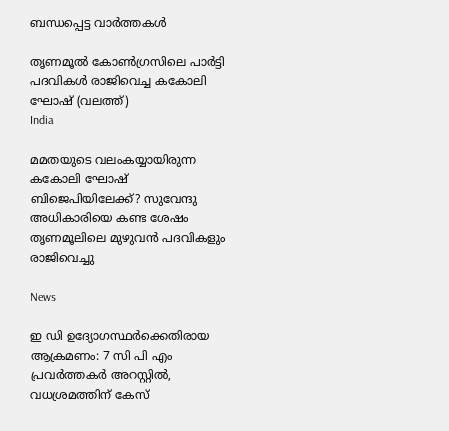ബന്ധപ്പെട്ട വാര്‍ത്തകള്‍

തൃണമൂല്‍ കോണ്‍ഗ്രസിലെ പാര്‍ട്ടി പദവികള്‍ രാജിവെച്ച കകോലി ഘോഷ് (വലത്ത്)
India

മമതയുടെ വലംകയ്യായിരുന്ന കകോലി ഘോഷ് ബിജെപിയിലേക്ക്? സുവേന്ദു അധികാരിയെ കണ്ട ശേഷം തൃണമൂലിലെ മുഴുവന്‍ പദവികളും രാജിവെച്ചു

News

ഇ ഡി ഉദ്യോഗസ്ഥര്‍ക്കെതിരായ ആക്രമണം: 7 സി പി എം പ്രവര്‍ത്തകര്‍ അറസ്റ്റില്‍, വധശ്രമത്തിന് കേസ്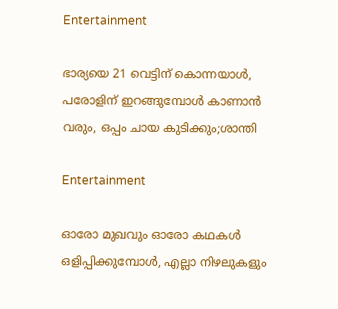Entertainment

ഭാര്യയെ 21 വെട്ടിന് കൊന്നയാള്‍, പരോളിന് ഇറങ്ങുമ്പോള്‍ കാണാന്‍ വരും, ഒപ്പം ചായ കുടിക്കും;ശാന്തി

Entertainment

ഓരോ മുഖവും ഓരോ കഥകൾ ഒളിപ്പിക്കുമ്പോൾ, എല്ലാ നിഴലുകളും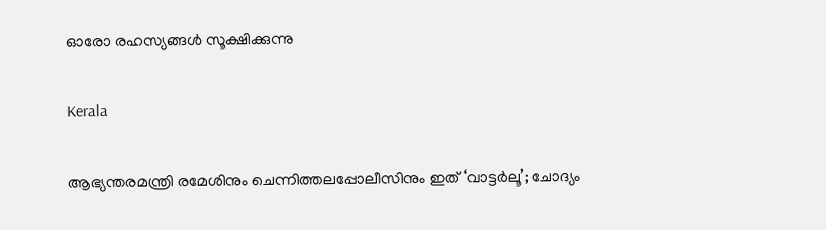ഓരോ രഹസ്യങ്ങൾ സൂക്ഷിക്കുന്നു

Kerala

ആഭ്യന്തരമന്ത്രി രമേശിനും ചെന്നിത്തലപ്പോലീസിനും ഇത് ‘വാട്ടർലൂ’; ചോദ്യം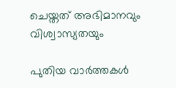ചെയ്തത് അഭിമാനവും വിശ്വാസ്യതയും

പുതിയ വാര്‍ത്തകള്‍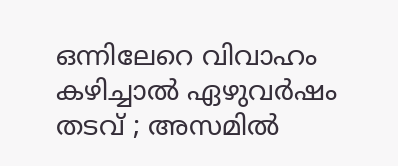ഒന്നിലേറെ വിവാഹം കഴിച്ചാൽ ഏഴുവർഷം തടവ് ; അസമിൽ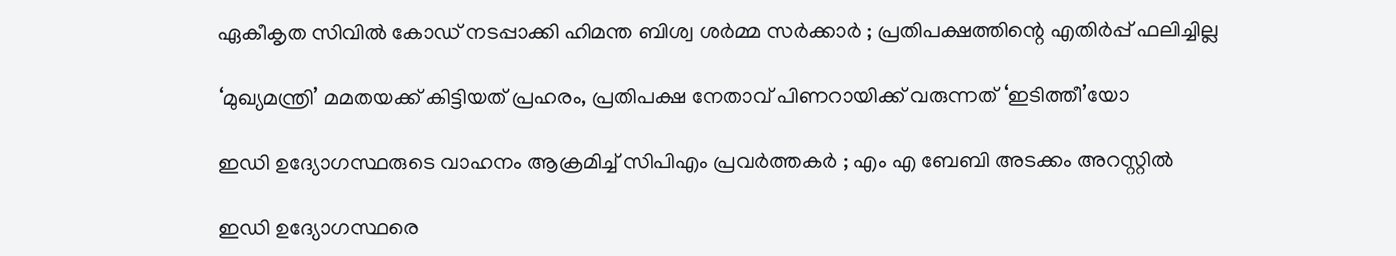ഏകീകൃത സിവിൽ കോഡ് നടപ്പാക്കി ഹിമന്ത ബിശ്വ ശർമ്മ സർക്കാർ ; പ്രതിപക്ഷത്തിന്റെ എതിർപ്പ് ഫലിച്ചില്ല

‘മുഖ്യമന്ത്രി’ മമതയക്ക് കിട്ടിയത് പ്രഹരം, പ്രതിപക്ഷ നേതാവ് പിണറായിക്ക് വരുന്നത് ‘ഇടിത്തീ’യോ

ഇഡി ഉദ്യോഗസ്ഥരുടെ വാഹനം ആക്രമിച്ച് സിപിഎം പ്രവർത്തകർ ; എം എ ബേബി അടക്കം അറസ്റ്റിൽ

ഇഡി ഉദ്യോഗസ്ഥരെ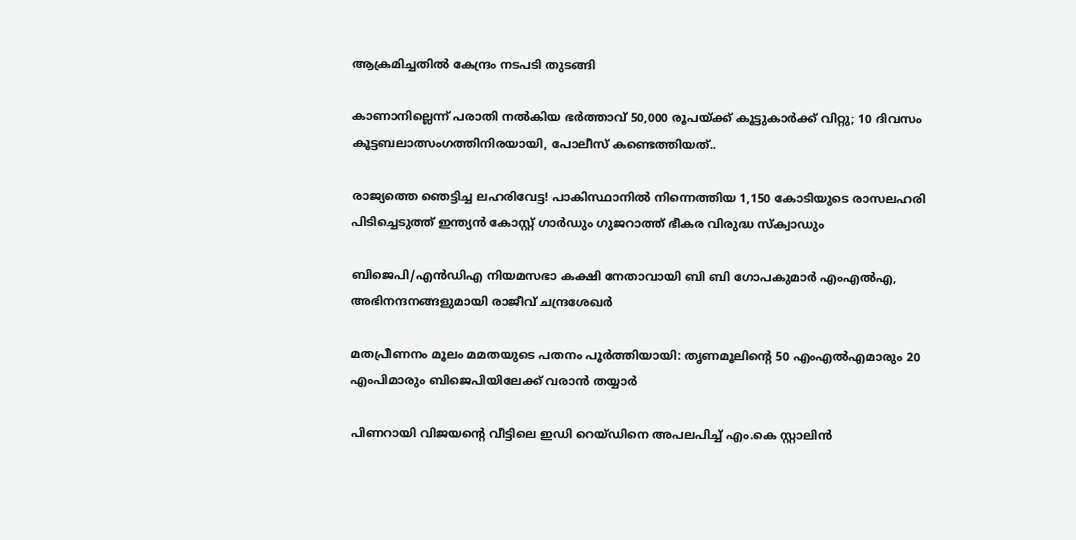ആക്രമിച്ചതിൽ കേന്ദ്രം നടപടി തുടങ്ങി

കാണാനില്ലെന്ന് പരാതി നൽകിയ ഭർത്താവ് 50,000 രൂപയ്‌ക്ക് കൂട്ടുകാർക്ക് വിറ്റു; 10 ദിവസം കൂട്ടബലാത്സംഗത്തിനിരയായി, പോലീസ് കണ്ടെത്തിയത്..

രാജ്യത്തെ ഞെട്ടിച്ച ലഹരിവേട്ട! പാകിസ്ഥാനിൽ നിന്നെത്തിയ 1,150 കോടിയുടെ രാസലഹരി പിടിച്ചെടുത്ത് ഇന്ത്യൻ കോസ്റ്റ് ഗാർഡും ഗുജറാത്ത് ഭീകര വിരുദ്ധ സ്‌ക്വാഡും

ബിജെപി/എൻഡിഎ നിയമസഭാ കക്ഷി നേതാവായി ബി ബി ഗോപകുമാർ എംഎൽഎ, അഭിനന്ദനങ്ങളുമായി രാജീവ് ചന്ദ്രശേഖർ

മതപ്രീണനം മൂലം മമതയുടെ പതനം പൂർത്തിയായി: തൃണമൂലിന്റെ 50 എംഎൽഎമാരും 20 എംപിമാരും ബിജെപിയിലേക്ക് വരാൻ തയ്യാർ

പിണറായി വിജയന്റെ വീട്ടിലെ ഇഡി റെയ്ഡിനെ അപലപിച്ച് എം.കെ സ്റ്റാലിൻ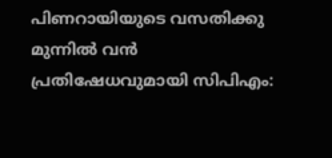പിണറായിയുടെ വസതിക്കു മുന്നിൽ വൻ പ്രതിഷേധവുമായി സിപിഎം: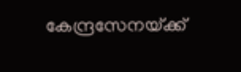കേന്ദ്രസേനയ്‌ക്ക്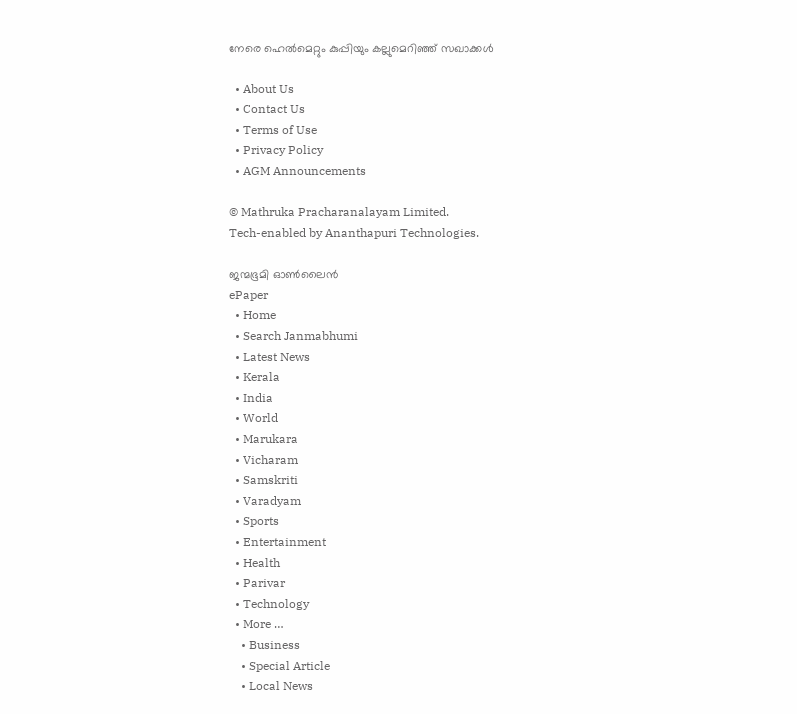നേരെ ഹെൽമെറ്റും കുപ്പിയും കല്ലുമെറിഞ്ഞ് സഖാക്കൾ

  • About Us
  • Contact Us
  • Terms of Use
  • Privacy Policy
  • AGM Announcements

© Mathruka Pracharanalayam Limited.
Tech-enabled by Ananthapuri Technologies.

ജന്മഭൂമി ഓണ്‍ലൈന്‍
ePaper
  • Home
  • Search Janmabhumi
  • Latest News
  • Kerala
  • India
  • World
  • Marukara
  • Vicharam
  • Samskriti
  • Varadyam
  • Sports
  • Entertainment
  • Health
  • Parivar
  • Technology
  • More …
    • Business
    • Special Article
    • Local News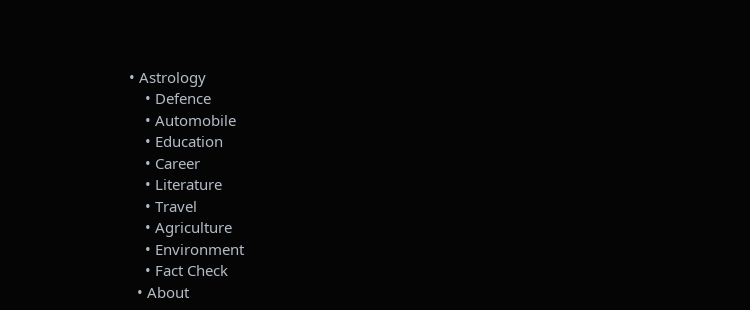• Astrology
    • Defence
    • Automobile
    • Education
    • Career
    • Literature
    • Travel
    • Agriculture
    • Environment
    • Fact Check
  • About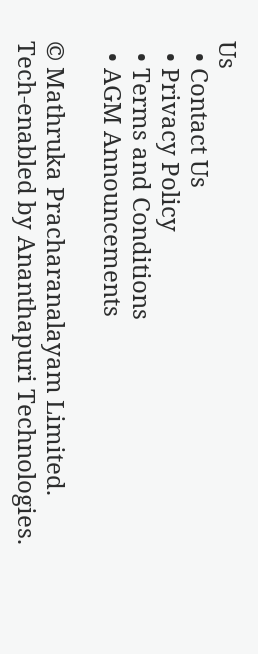Us
  • Contact Us
  • Privacy Policy
  • Terms and Conditions
  • AGM Announcements

© Mathruka Pracharanalayam Limited.
Tech-enabled by Ananthapuri Technologies.